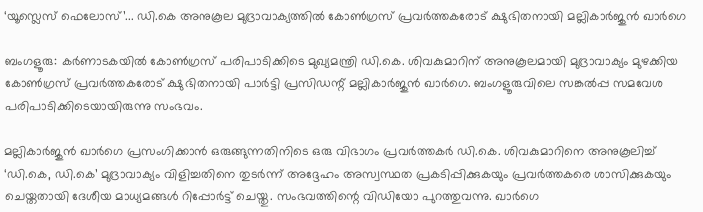‘യൂസ്ലെസ് ഫെലോസ്’... ഡി.കെ അനുകൂല മുദ്രാവാക്യത്തിൽ കോൺഗ്രസ് പ്രവർത്തകരോട് ക്ഷുഭിതനായി മല്ലികാർജുൻ ഖാർഗെ

ബംഗളൂരു: കർണാടകയിൽ കോൺഗ്രസ് പരിപാടിക്കിടെ മുഖ്യമന്ത്രി ഡി.കെ. ശിവകുമാറിന് അനുകൂലമായി മുദ്രാവാക്യം മുഴക്കിയ കോൺഗ്രസ് പ്രവർത്തകരോട് ക്ഷുഭിതനായി പാർട്ടി പ്രസിഡന്റ് മല്ലികാർജുൻ ഖാർഗെ. ബംഗളൂരുവിലെ സങ്കൽപ്പ സമവേശ പരിപാടിക്കിടെയായിരുന്നു സംഭവം.

മല്ലികാർജുൻ ഖാർഗെ പ്രസംഗിക്കാൻ ഒരുങ്ങുന്നതിനിടെ ഒരു വിഭാഗം പ്രവർത്തകർ ഡി.കെ. ശിവകുമാറിനെ അനുകൂലിച്ച് ‘ഡി.കെ, ഡി.കെ’ മുദ്രാവാക്യം വിളിച്ചതിനെ തുടർന്ന് അദ്ദേഹം അസ്വസ്ഥത പ്രകടിപ്പിക്കുകയും പ്രവർത്തകരെ ശാസിക്കുകയും ചെയ്തതായി ദേശീയ മാധ്യമങ്ങൾ റിപ്പോർട്ട് ചെയ്തു. സംഭവത്തിന്റെ വിഡിയോ പുറത്തുവന്നു. ഖാർഗെ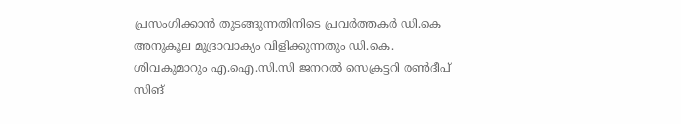പ്രസംഗിക്കാൻ തുടങ്ങുന്നതിനിടെ പ്രവർത്തകർ ഡി.കെ അനുകൂല മുദ്രാവാക്യം വിളിക്കുന്നതും ഡി.കെ. ശിവകുമാറും എ.ഐ.സി.സി ജനറൽ സെക്രട്ടറി രൺദീപ് സിങ്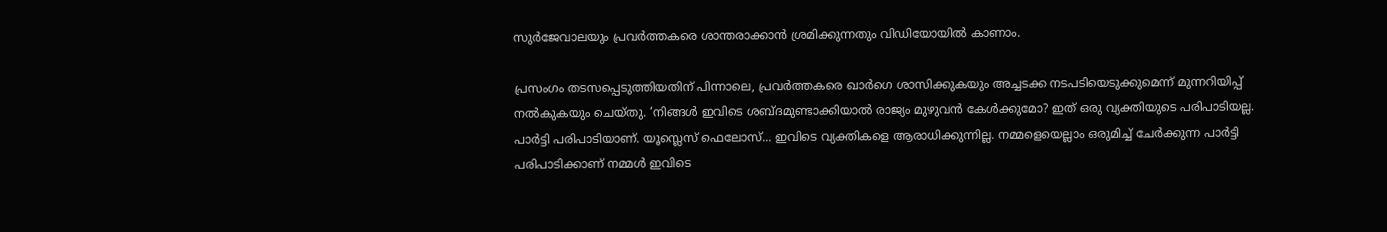സുർജേവാലയും പ്രവർത്തകരെ ശാന്തരാക്കാൻ ശ്രമിക്കുന്നതും വിഡിയോയിൽ കാണാം.

പ്രസംഗം തടസപ്പെടുത്തിയതിന് പിന്നാലെ, പ്രവർത്തകരെ ഖാർഗെ ശാസിക്കുകയും അച്ചടക്ക നടപടിയെടുക്കുമെന്ന് മുന്നറിയിപ്പ് നൽകുകയും ചെയ്തു. ‘നിങ്ങൾ ഇവിടെ ശബ്ദമുണ്ടാക്കിയാൽ രാജ്യം മുഴുവൻ കേൾക്കുമോ? ഇത് ഒരു വ്യക്തിയുടെ പരിപാടിയല്ല. പാർട്ടി പരിപാടിയാണ്. യൂസ്ലെസ് ഫെലോസ്... ഇവിടെ വ്യക്തികളെ ആരാധിക്കുന്നില്ല. നമ്മളെയെല്ലാം ഒരുമിച്ച് ചേർക്കുന്ന പാർട്ടി പരിപാടിക്കാണ് നമ്മൾ ഇവിടെ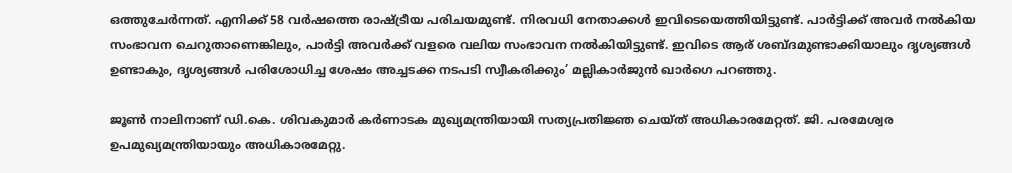ഒത്തുചേർന്നത്. എനിക്ക് 58 വർഷത്തെ രാഷ്ട്രീയ പരിചയമുണ്ട്. നിരവധി നേതാക്കൾ ഇവിടെയെത്തിയിട്ടുണ്ട്. പാർട്ടിക്ക് അവർ നൽകിയ സംഭാവന ചെറുതാണെങ്കിലും, പാർട്ടി അവർക്ക് വളരെ വലിയ സംഭാവന നൽകിയിട്ടുണ്ട്. ഇവിടെ ആര് ശബ്ദമുണ്ടാക്കിയാലും ദൃശ്യങ്ങൾ ഉണ്ടാകും, ദൃശ്യങ്ങൾ പരിശോധിച്ച ശേഷം അച്ചടക്ക നടപടി സ്വീകരിക്കും’ മല്ലികാർജുൻ ഖാർഗെ പറഞ്ഞു.

ജൂൺ നാലിനാണ് ഡി.കെ. ശിവകുമാർ കർണാടക മുഖ്യമന്ത്രിയായി സത്യപ്രതിജ്ഞ ചെയ്ത് അധികാരമേറ്റത്. ജി. പരമേശ്വര ഉപമുഖ്യമന്ത്രിയായും അധികാരമേറ്റു.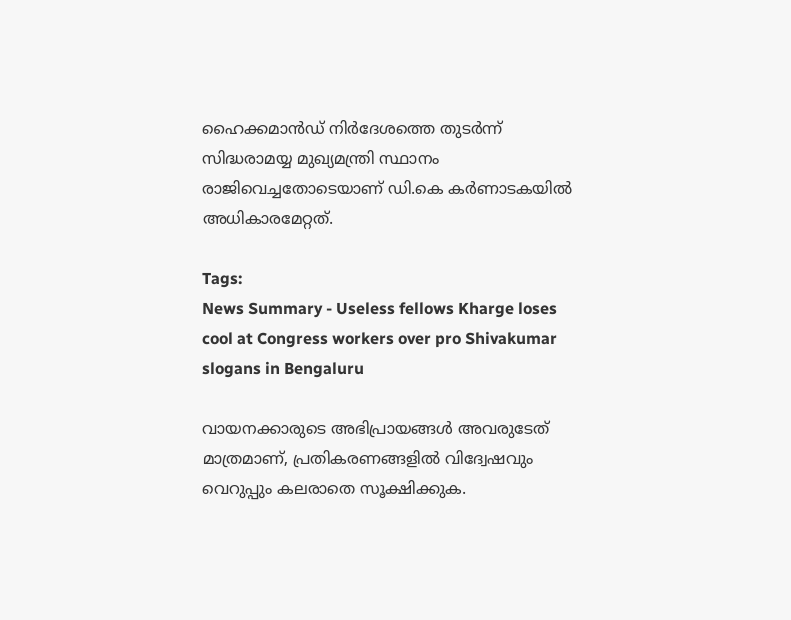ഹൈക്കമാൻഡ് നിർദേശത്തെ തുടർന്ന് സിദ്ധരാമയ്യ മുഖ്യമന്ത്രി സ്ഥാനം രാജിവെച്ചതോടെയാണ് ഡി.കെ കർണാടകയിൽ അധികാരമേറ്റത്.

Tags:
News Summary - Useless fellows Kharge loses cool at Congress workers over pro Shivakumar slogans in Bengaluru

വായനക്കാരുടെ അഭിപ്രായങ്ങള്‍ അവരുടേത് മാത്രമാണ്, പ്രതികരണങ്ങളിൽ വിദ്വേഷവും വെറുപ്പും കലരാതെ സൂക്ഷിക്കുക.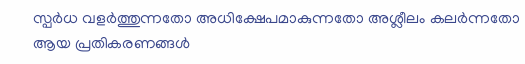സ്പർധ വളർത്തുന്നതോ അധിക്ഷേപമാകുന്നതോ അശ്ലീലം കലർന്നതോ ആയ പ്രതികരണങ്ങൾ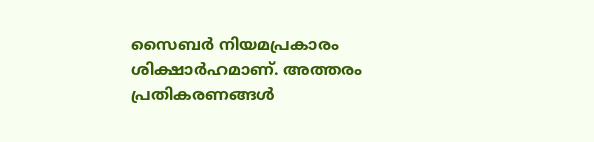സൈബർ നിയമപ്രകാരം ശിക്ഷാർഹമാണ്. അത്തരം പ്രതികരണങ്ങൾ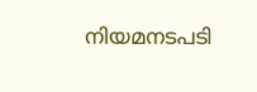നിയമനടപടി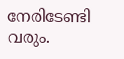നേരിടേണ്ടി വരും.